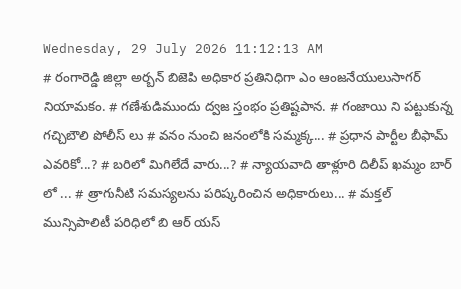Wednesday, 29 July 2026 11:12:13 AM
# రంగారెడ్డి జిల్లా అర్బన్ బిజెపి అధికార ప్రతినిధిగా ఎం ఆంజనేయులుసాగర్ నియామకం. # గణేశుడిముందు ద్వజ స్తంభం ప్రతిష్టపాన. # గంజాయి ని పట్టుకున్న గచ్చిబౌలి పోలీస్ లు # వనం నుంచి జనంలోకి సమ్మక్క... # ప్రధాన పార్టీల బీఫామ్ ఎవరికో...? # బరిలో మిగిలేదే వారు...? # న్యాయవాది తాళ్లూరి దిలీప్ ఖమ్మం బార్ లో ... # త్రాగునీటి సమస్యలను పరిష్కరించిన అధికారులు... # మక్తల్ మున్సిపాలిటీ పరిధిలో బి ఆర్ యస్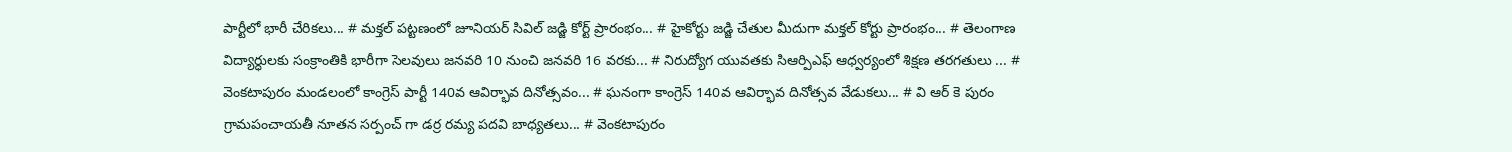పార్టీలో భారీ చేరికలు... # మక్తల్ పట్టణంలో జూనియర్ సివిల్ జడ్జి కోర్ట్ ప్రారంభం... # హైకోర్టు జడ్జి చేతుల మీదుగా మక్తల్ కోర్టు ప్రారంభం... # తెలంగాణ విద్యార్ధులకు సంక్రాంతికి భారీగా సెలవులు జనవరి 10 నుంచి జనవరి 16 వరకు... # నిరుద్యోగ యువతకు సిఆర్పిఎఫ్ ఆధ్వర్యంలో శిక్షణ తరగతులు ... # వెంకటాపురం మండలంలో కాంగ్రెస్ పార్టీ 140వ ఆవిర్భావ దినోత్సవం... # ఘనంగా కాంగ్రెస్ 140వ ఆవిర్భావ దినోత్సవ వేడుకలు... # వి ఆర్ కె పురం గ్రామపంచాయతీ నూతన సర్పంచ్ గా డర్ర రమ్య పదవి బాధ్యతలు... # వెంకటాపురం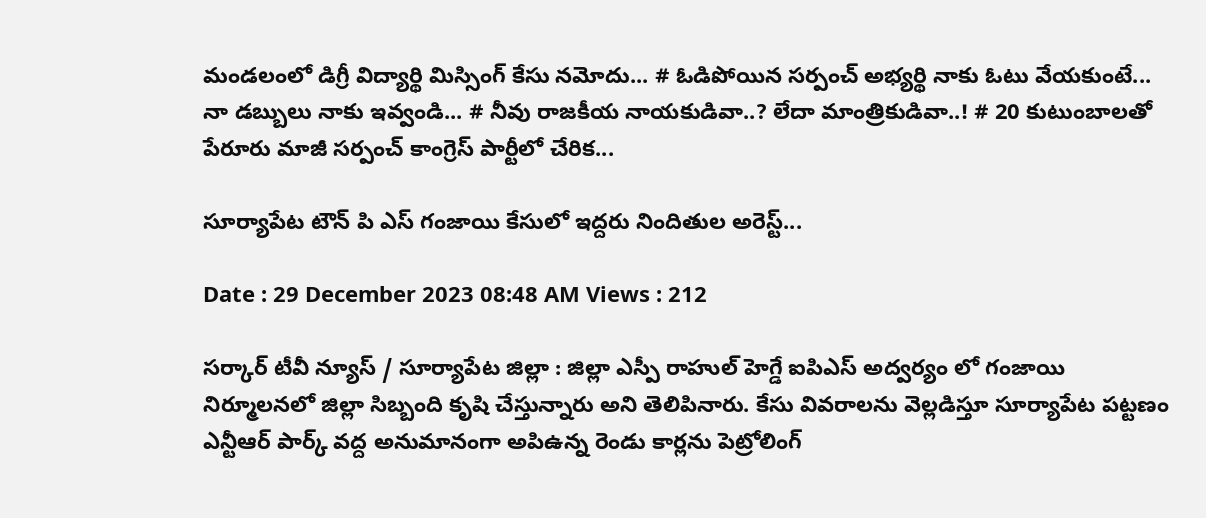మండలంలో డిగ్రీ విద్యార్థి మిస్సింగ్ కేసు నమోదు... # ఓడిపోయిన సర్పంచ్ అభ్యర్థి నాకు ఓటు వేయకుంటే... నా డబ్బులు నాకు ఇవ్వండి... # నీవు రాజకీయ నాయకుడివా..? లేదా మాంత్రికుడివా..! # 20 కుటుంబాలతో పేరూరు మాజీ సర్పంచ్ కాంగ్రెస్ పార్టీలో చేరిక...

సూర్యాపేట టౌన్ పి ఎస్ గంజాయి కేసులో ఇద్దరు నిందితుల అరెస్ట్...

Date : 29 December 2023 08:48 AM Views : 212

సర్కార్ టీవీ న్యూస్ / సూర్యాపేట జిల్లా : జిల్లా ఎస్పీ రాహుల్ హెగ్డే ఐపిఎస్ అద్వర్యం లో గంజాయి నిర్మూలనలో జిల్లా సిబ్బంది కృషి చేస్తున్నారు అని తెలిపినారు. కేసు వివరాలను వెల్లడిస్తూ సూర్యాపేట పట్టణం ఎన్టీఆర్ పార్క్ వద్ద అనుమానంగా అపిఉన్న రెండు కార్లను పెట్రోలింగ్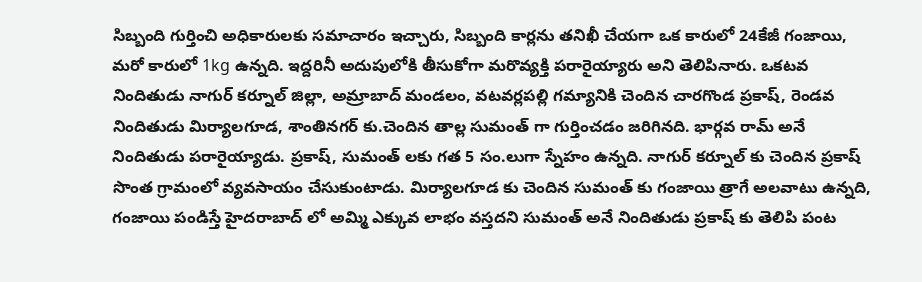సిబ్బంది గుర్తించి అధికారులకు సమాచారం ఇచ్చారు, సిబ్బంది కార్లను తనిఖీ చేయగా ఒక కారులో 24కేజీ గంజాయి, మరో కారులో 1kg ఉన్నది. ఇద్దరినీ అదుపులోకి తీసుకోగా మరొవ్యక్తి పరారైయ్యారు అని తెలిపినారు. ఒకటవ నిందితుడు నాగుర్ కర్నూల్ జిల్లా, అమ్రాబాద్ మండలం, వటవర్లపల్లి గమ్యానికి చెందిన చారగొండ ప్రకాష్, రెండవ నిందితుడు మిర్యాలగూడ, శాంతినగర్ కు.చెందిన తాల్ల సుమంత్ గా గుర్తించడం జరిగినది. భార్గవ రామ్ అనే నిందితుడు పరారైయ్యాడు. ప్రకాష్, సుమంత్ లకు గత 5 సం.లుగా స్నేహం ఉన్నది. నాగుర్ కర్నూల్ కు చెందిన ప్రకాష్ సొంత గ్రామంలో వ్యవసాయం చేసుకుంటాడు. మిర్యాలగూడ కు చెందిన సుమంత్ కు గంజాయి త్రాగే అలవాటు ఉన్నది, గంజాయి పండిస్తే హైదరాబాద్ లో అమ్మి ఎక్కువ లాభం వస్తదని సుమంత్ అనే నిందితుడు ప్రకాష్ కు తెలిపి పంట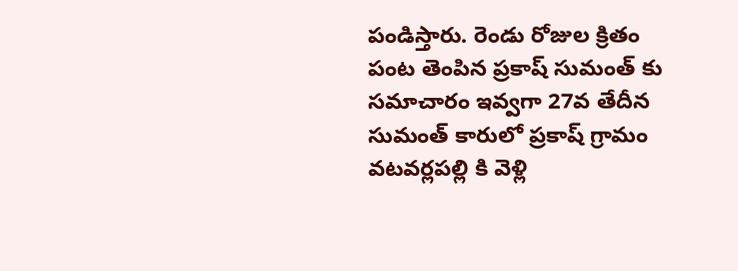పండిస్తారు. రెండు రోజుల క్రితం పంట తెంపిన ప్రకాష్ సుమంత్ కు సమాచారం ఇవ్వగా 27వ తేదీన సుమంత్ కారులో ప్రకాష్ గ్రామం వటవర్లపల్లి కి వెళ్లి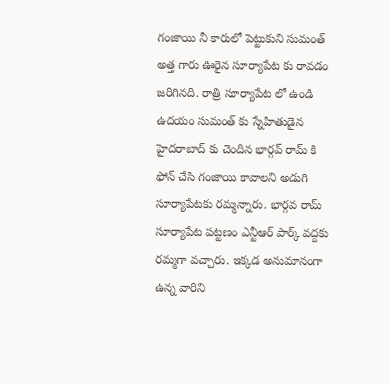గంజాయి నీ కారులో పెట్టుకుని సుమంత్ అత్త గారు ఊరైన సూర్యాపేట కు రావడం జరిగినది. రాత్రి సూర్యాపేట లో ఉండి ఉదయం సుమంత్ కు స్నేహితుడైన హైదరాబాద్ కు చెందిన భార్గవ్ రామ్ కి ఫోన్ చేసి గంజాయి కావాలని అడుగి సూర్యాపేటకు రమ్మన్నారు. భార్గవ రామ్ సూర్యాపేట పట్టణం ఎన్టీఆర్ పార్క్ వద్దకు రమ్మగా వచ్చారు. ఇక్కడ అనుమానంగా ఉన్న వారిని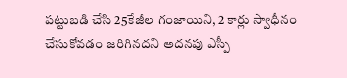పట్టుబడి చేసి 25కేజీల గంజాయిని, 2 కార్లు స్వాధీనం చేసుకోవడం జరిగినదని అదనపు ఎస్పీ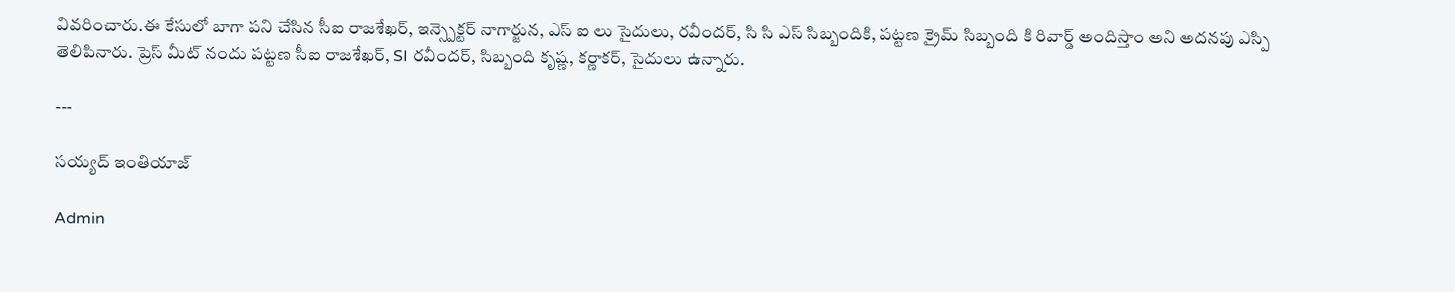వివరించారు.ఈ కేసులో బాగా పని చేసిన సీఐ రాజశేఖర్, ఇన్స్పెక్టర్ నాగార్జున, ఎస్ ఐ లు సైదులు, రవీందర్, సి సి ఎస్ సిబ్బందికి, పట్టణ క్రైమ్ సిబ్బంది కి రివార్డ్ అందిస్తాం అని అదనపు ఎస్పి తెలిపినారు. ప్రెస్ మీట్ నందు పట్టణ సీఐ రాజశేఖర్, SI రవీందర్, సిబ్బంది కృష్ణ, కర్ణాకర్, సైదులు ఉన్నారు.

---

సయ్యద్ ఇంతియాజ్

Admin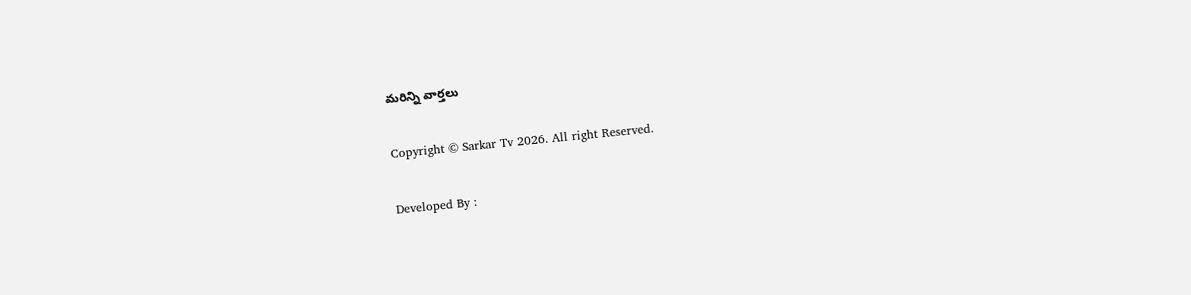మరిన్ని వార్తలు

Copyright © Sarkar Tv 2026. All right Reserved.

Developed By :